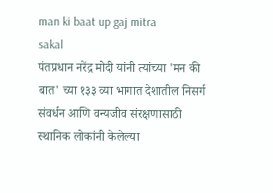man ki baat up gaj mitra
sakal
पंतप्रधान नरेंद्र मोदी यांनी त्यांच्या 'मन की बात' च्या १३३ व्या भागात देशातील निसर्ग संवर्धन आणि वन्यजीव संरक्षणासाठी स्थानिक लोकांनी केलेल्या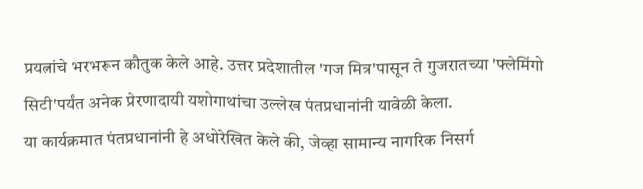प्रयत्नांचे भरभरून कौतुक केले आहे. उत्तर प्रदेशातील 'गज मित्र'पासून ते गुजरातच्या 'फ्लेमिंगो सिटी'पर्यंत अनेक प्रेरणादायी यशोगाथांचा उल्लेख पंतप्रधानांनी यावेळी केला.
या कार्यक्रमात पंतप्रधानांनी हे अधोरेखित केले की, जेव्हा सामान्य नागरिक निसर्ग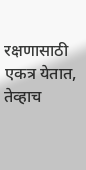रक्षणासाठी एकत्र येतात, तेव्हाच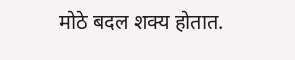मोठे बदल शक्य होतात.